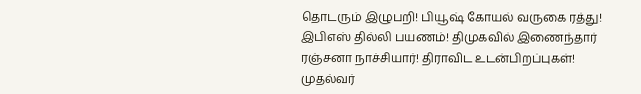தொடரும் இழுபறி! பியூஷ் கோயல் வருகை ரத்து! இபிஎஸ் தில்லி பயணம்! திமுகவில் இணைந்தார் ரஞ்சனா நாச்சியார்! திராவிட உடன்பிறப்புகள்! முதல்வர்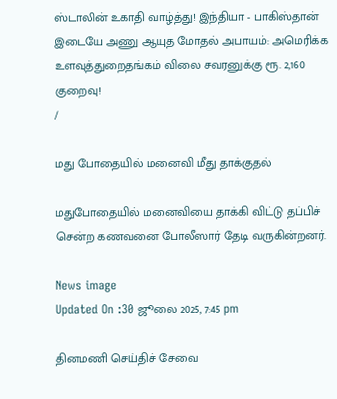ஸ்டாலின் உகாதி வாழ்த்து! இந்தியா - பாகிஸ்தான் இடையே அணு ஆயுத மோதல் அபாயம்: அமெரிக்க உளவுத்துறைதங்கம் விலை சவரனுக்கு ரூ. 2,160 குறைவு!
/

மது போதையில் மனைவி மீது தாக்குதல்

மதுபோதையில் மனைவியை தாக்கி விட்டு தப்பிச் சென்ற கணவனை போலீஸார் தேடி வருகின்றனர்.

News image
Updated On :30 ஜூலை 2025, 7:45 pm

தினமணி செய்திச் சேவை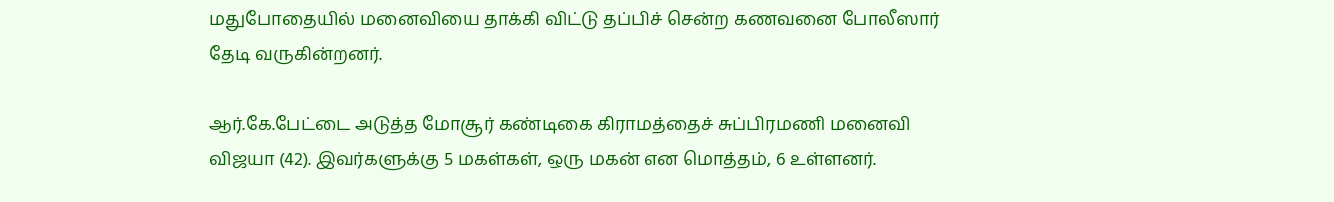மதுபோதையில் மனைவியை தாக்கி விட்டு தப்பிச் சென்ற கணவனை போலீஸார் தேடி வருகின்றனர்.

ஆர்.கே.பேட்டை அடுத்த மோசூர் கண்டிகை கிராமத்தைச் சுப்பிரமணி மனைவி விஜயா (42). இவர்களுக்கு 5 மகள்கள், ஒரு மகன் என மொத்தம், 6 உள்ளனர்.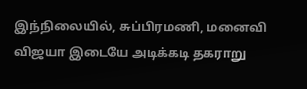இந்நிலையில், சுப்பிரமணி, மனைவி விஜயா இடையே அடிக்கடி தகராறு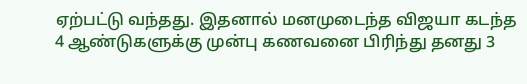ஏற்பட்டு வந்தது. இதனால் மனமுடைந்த விஜயா கடந்த 4 ஆண்டுகளுக்கு முன்பு கணவனை பிரிந்து தனது 3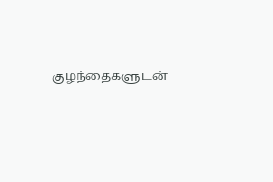குழந்தைகளுடன்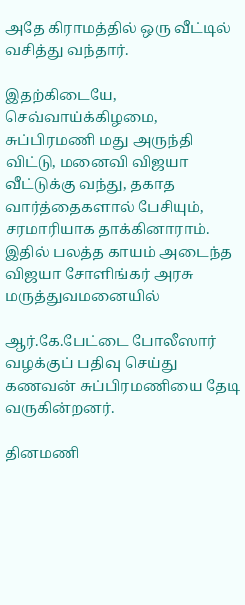அதே கிராமத்தில் ஒரு வீட்டில் வசித்து வந்தார்.

இதற்கிடையே, செவ்வாய்க்கிழமை, சுப்பிரமணி மது அருந்தி விட்டு, மனைவி விஜயா வீட்டுக்கு வந்து, தகாத வார்த்தைகளால் பேசியும், சரமாரியாக தாக்கினாராம். இதில் பலத்த காயம் அடைந்த விஜயா சோளிங்கர் அரசு மருத்துவமனையில்

ஆர்.கே.பேட்டை போலீஸார் வழக்குப் பதிவு செய்து கணவன் சுப்பிரமணியை தேடி வருகின்றனர்.

தினமணி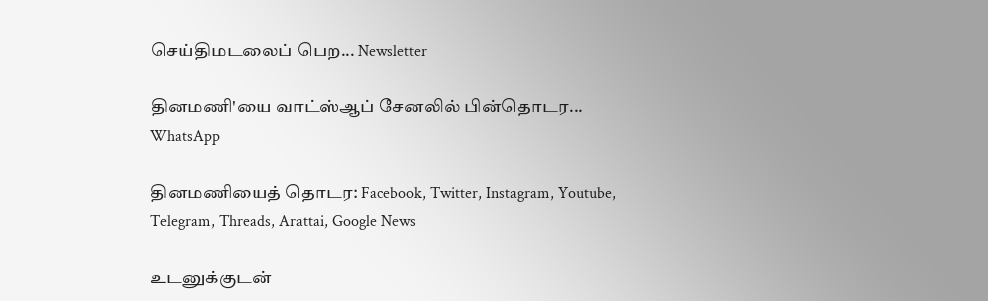செய்திமடலைப் பெற... Newsletter

தினமணி'யை வாட்ஸ்ஆப் சேனலில் பின்தொடர... WhatsApp

தினமணியைத் தொடர: Facebook, Twitter, Instagram, Youtube, Telegram, Threads, Arattai, Google News

உடனுக்குடன்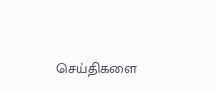செய்திகளை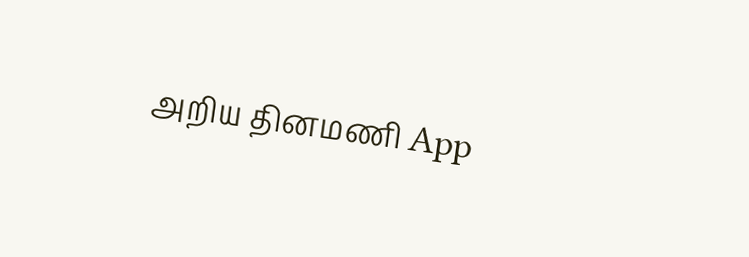அறிய தினமணி App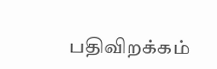பதிவிறக்கம்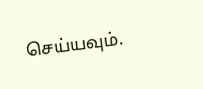செய்யவும்.